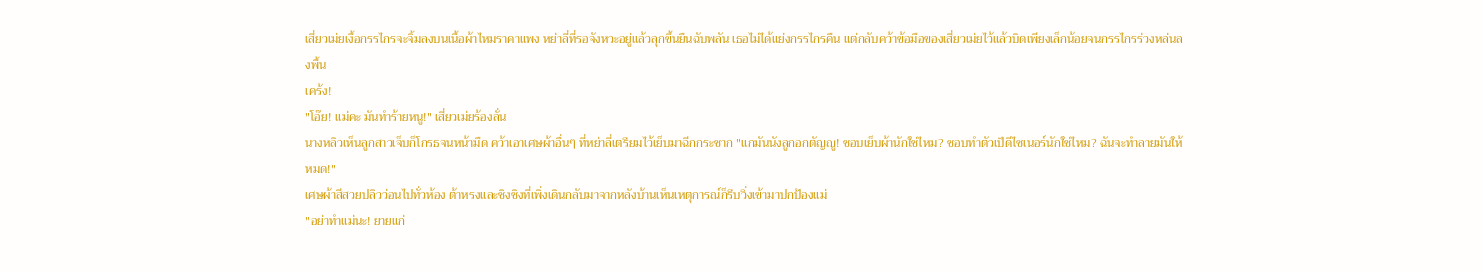เสี่ยวเม่ยเงื้อกรรไกรจะจิ้มลงบนเนื้อผ้าไหมราคาแพง หย่าลี่ที่รอจังหวะอยู่แล้วลุกขึ้นยืนฉับพลัน เธอไม่ได้แย่งกรรไกรคืน แต่กลับคว้าข้อมือของเสี่ยวเม่ยไว้แล้วบิดเพียงเล็กน้อยจนกรรไกรร่วงหล่นลงพื้น
เคร้ง!
"โอ๊ย! แม่คะ มันทำร้ายหนู!" เสี่ยวเม่ยร้องลั่น
นางหลิวเห็นลูกสาวเจ็บก็โกรธจนหน้ามืด คว้าเอาเศษผ้าอื่นๆ ที่หย่าลี่เตรียมไว้เย็บมาฉีกกระชาก "แกมันนังลูกอกตัญญู! ชอบเย็บผ้านักใช่ไหม? ชอบทำตัวเป็ดีไซเนอร์นักใช่ไหม? ฉันจะทำลายมันให้หมด!"
เศษผ้าสีสวยปลิวว่อนไปทั่วห้อง ต้าหรงและชิงชิงที่เพิ่งเดินกลับมาจากหลังบ้านเห็นเหตุการณ์ก็รีบวิ่งเข้ามาปกป้องแม่
"อย่าทำแม่นะ! ยายแก่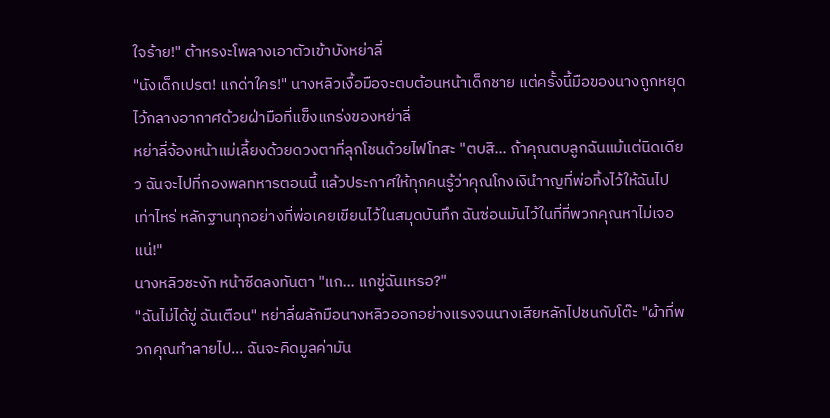ใจร้าย!" ต้าหรงะโพลางเอาตัวเข้าบังหย่าลี่
"นังเด็กเปรต! แกด่าใคร!" นางหลิวเงื้อมือจะตบต้อนหน้าเด็กชาย แต่ครั้งนี้มือของนางถูกหยุดไว้กลางอากาศด้วยฝ่ามือที่แข็งแกร่งของหย่าลี่
หย่าลี่จ้องหน้าแม่เลี้ยงด้วยดวงตาที่ลุกโชนด้วยไฟโทสะ "ตบสิ... ถ้าคุณตบลูกฉันแม้แต่นิดเดียว ฉันจะไปที่กองพลทหารตอนนี้ แล้วประกาศให้ทุกคนรู้ว่าคุณโกงเงินำาญที่พ่อทิ้งไว้ให้ฉันไปเท่าไหร่ หลักฐานทุกอย่างที่พ่อเคยเขียนไว้ในสมุดบันทึก ฉันซ่อนมันไว้ในที่ที่พวกคุณหาไม่เจอแน่!"
นางหลิวชะงัก หน้าซีดลงทันตา "แก... แกขู่ฉันเหรอ?"
"ฉันไม่ได้ขู่ ฉันเตือน" หย่าลี่ผลักมือนางหลิวออกอย่างแรงจนนางเสียหลักไปชนกับโต๊ะ "ผ้าที่พวกคุณทำลายไป... ฉันจะคิดมูลค่ามัน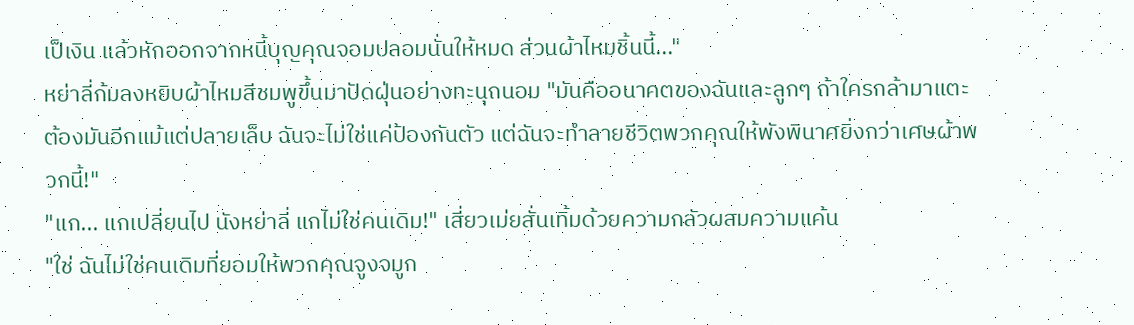เป็เงิน แล้วหักออกจากหนี้บุญคุณจอมปลอมนั่นให้หมด ส่วนผ้าไหมชิ้นนี้..."
หย่าลี่ก้มลงหยิบผ้าไหมสีชมพูขึ้นมาปัดฝุ่นอย่างทะนุถนอม "มันคืออนาคตของฉันและลูกๆ ถ้าใครกล้ามาแตะต้องมันอีกแม้แต่ปลายเล็บ ฉันจะไม่ใช่แค่ป้องกันตัว แต่ฉันจะทำลายชีวิตพวกคุณให้พังพินาศยิ่งกว่าเศษผ้าพวกนี้!"
"แก... แกเปลี่ยนไป นังหย่าลี่ แกไม่ใช่คนเดิม!" เสี่ยวเม่ยสั่นเทิ้มด้วยความกลัวผสมความแค้น
"ใช่ ฉันไม่ใช่คนเดิมที่ยอมให้พวกคุณจูงจมูก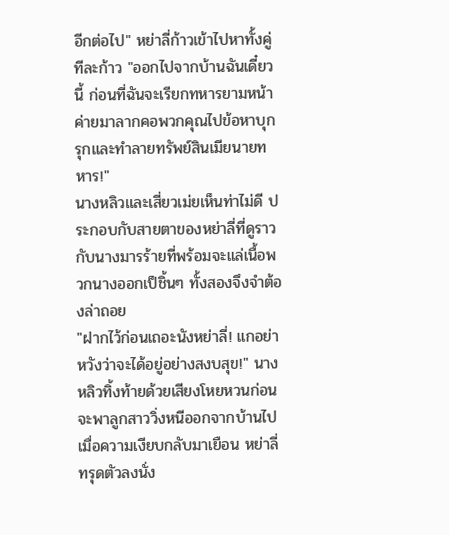อีกต่อไป" หย่าลี่ก้าวเข้าไปหาทั้งคู่ทีละก้าว "ออกไปจากบ้านฉันเดี๋ยวนี้ ก่อนที่ฉันจะเรียกทหารยามหน้าค่ายมาลากคอพวกคุณไปข้อหาบุกรุกและทำลายทรัพย์สินเมียนายทหาร!"
นางหลิวและเสี่ยวเม่ยเห็นท่าไม่ดี ประกอบกับสายตาของหย่าลี่ที่ดูราวกับนางมารร้ายที่พร้อมจะแล่เนื้อพวกนางออกเป็ชิ้นๆ ทั้งสองจึงจำต้องล่าถอย
"ฝากไว้ก่อนเถอะนังหย่าลี่! แกอย่าหวังว่าจะได้อยู่อย่างสงบสุข!" นางหลิวทิ้งท้ายด้วยเสียงโหยหวนก่อนจะพาลูกสาววิ่งหนีออกจากบ้านไป
เมื่อความเงียบกลับมาเยือน หย่าลี่ทรุดตัวลงนั่ง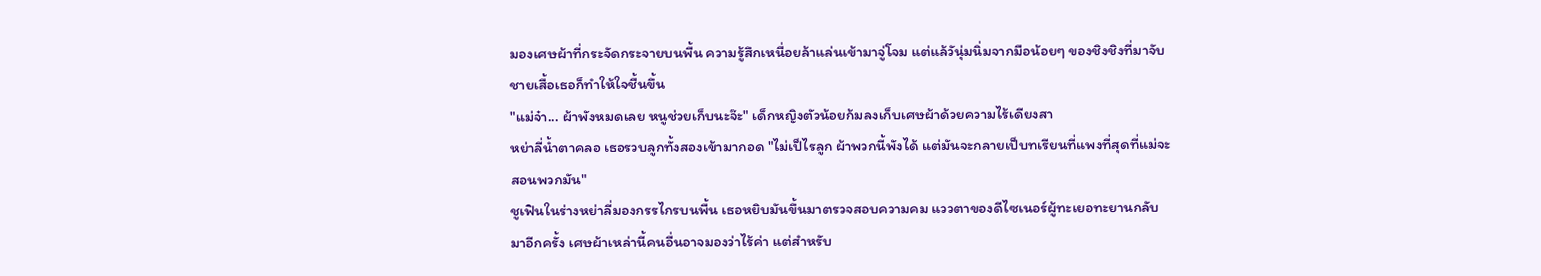มองเศษผ้าที่กระจัดกระจายบนพื้น ความรู้สึกเหนื่อยล้าแล่นเข้ามาจู่โจม แต่แล้วันุ่มนิ่มจากมือน้อยๆ ของชิงชิงที่มาจับชายเสื้อเธอก็ทำให้ใจชื้นขึ้น
"แม่จ๋า... ผ้าพังหมดเลย หนูช่วยเก็บนะจ๊ะ" เด็กหญิงตัวน้อยก้มลงเก็บเศษผ้าด้วยความไร้เดียงสา
หย่าลี่น้ำตาคลอ เธอรวบลูกทั้งสองเข้ามากอด "ไม่เป็ไรลูก ผ้าพวกนี้พังได้ แต่มันจะกลายเป็บทเรียนที่แพงที่สุดที่แม่จะสอนพวกมัน"
ชูเฟินในร่างหย่าลี่มองกรรไกรบนพื้น เธอหยิบมันขึ้นมาตรวจสอบความคม แววตาของดีไซเนอร์ผู้ทะเยอทะยานกลับมาอีกครั้ง เศษผ้าเหล่านี้คนอื่นอาจมองว่าไร้ค่า แต่สำหรับ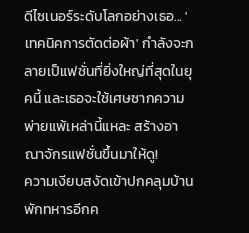ดีไซเนอร์ระดับโลกอย่างเธอ... 'เทคนิคการตัดต่อผ้า' กำลังจะกลายเป็แฟชั่นที่ยิ่งใหญ่ที่สุดในยุคนี้ และเธอจะใช้เศษซากความพ่ายแพ้เหล่านี้แหละ สร้างอาณาจักรแฟชั่นขึ้นมาให้ดู!
ความเงียบสงัดเข้าปกคลุมบ้านพักทหารอีกค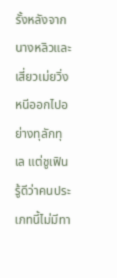รั้งหลังจากนางหลิวและเสี่ยวเม่ยวิ่งหนีออกไปอย่างทุลักทุเล แต่ชูเฟินรู้ดีว่าคนประเภทนี้ไม่มีทา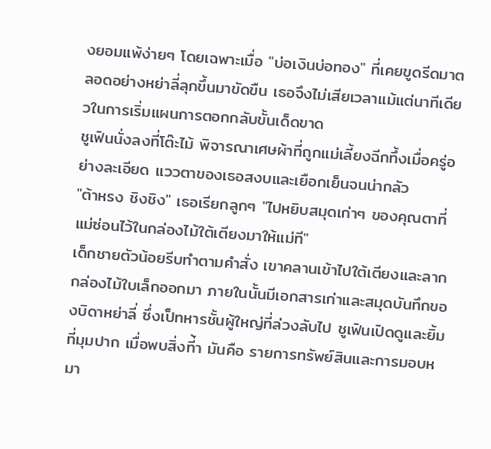งยอมแพ้ง่ายๆ โดยเฉพาะเมื่อ "บ่อเงินบ่อทอง" ที่เคยขูดรีดมาตลอดอย่างหย่าลี่ลุกขึ้นมาขัดขืน เธอจึงไม่เสียเวลาแม้แต่นาทีเดียวในการเริ่มแผนการตอกกลับขั้นเด็ดขาด
ชูเฟินนั่งลงที่โต๊ะไม้ พิจารณาเศษผ้าที่ถูกแม่เลี้ยงฉีกทึ้งเมื่อครู่อย่างละเอียด แววตาของเธอสงบและเยือกเย็นจนน่ากลัว
"ต้าหรง ชิงชิง" เธอเรียกลูกๆ "ไปหยิบสมุดเก่าๆ ของคุณตาที่แม่ซ่อนไว้ในกล่องไม้ใต้เตียงมาให้แม่ที"
เด็กชายตัวน้อยรีบทำตามคำสั่ง เขาคลานเข้าไปใต้เตียงและลากกล่องไม้ใบเล็กออกมา ภายในนั้นมีเอกสารเก่าและสมุดบันทึกของบิดาหย่าลี่ ซึ่งเป็ทหารชั้นผู้ใหญ่ที่ล่วงลับไป ชูเฟินเปิดดูและยิ้มที่มุมปาก เมื่อพบสิ่งที่้า มันคือ รายการทรัพย์สินและการมอบหมา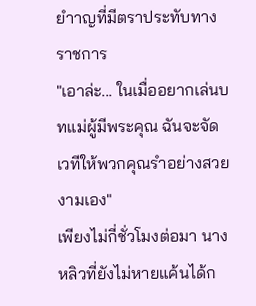ยำาญที่มีตราประทับทางราชการ
"เอาล่ะ... ในเมื่ออยากเล่นบทแม่ผู้มีพระคุณ ฉันจะจัดเวทีให้พวกคุณรำอย่างสวยงามเอง"
เพียงไม่กี่ชั่วโมงต่อมา นางหลิวที่ยังไม่หายแค้นได้ก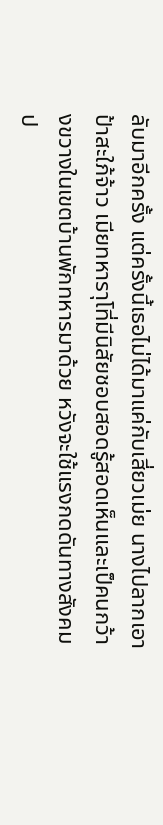ลับมาอีกครั้ง แต่ครั้งนี้เธอไม่ได้มาแค่กับเสี่ยวเม่ย นางไปลากเอาป้าสะใภ้จ้าว เมียทหาราุโที่มีนิสัยชอบสอดรู้สอดเห็นและเป็คนกว้างขวางในเขตบ้านพักทหารมาด้วย หวังจะใช้แรงกดดันทางสังคมป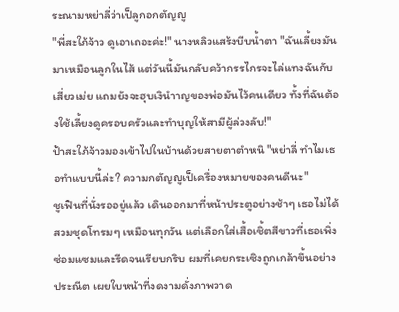ระณามหย่าลี่ว่าเป็ลูกอกตัญญู
"พี่สะใภ้จ้าว ดูเอาเถอะค่ะ!" นางหลิวแสร้งบีบน้ำตา "ฉันเลี้ยงมันมาเหมือนลูกในไส้ แต่วันนี้มันกลับคว้ากรรไกรจะไล่แทงฉันกับเสี่ยวเม่ย แถมยังจะฮุบเงินำาญของพ่อมันไว้คนเดียว ทั้งที่ฉันต้องใช้เลี้ยงดูครอบครัวและทำบุญให้สามีผู้ล่วงลับ!"
ป้าสะใภ้จ้าวมองเข้าไปในบ้านด้วยสายตาตำหนิ "หย่าลี่ ทำไมเธอทำแบบนี้ล่ะ? ความกตัญญูเป็เครื่องหมายของคนดีนะ"
ชูเฟินที่นั่งรออยู่แล้ว เดินออกมาที่หน้าประตูอย่างช้าๆ เธอไม่ได้สวมชุดโทรมๆ เหมือนทุกวัน แต่เลือกใส่เสื้อเชิ้ตสีขาวที่เธอเพิ่งซ่อมแซมและรีดจนเรียบกริบ ผมที่เคยกระเซิงถูกเกล้าขึ้นอย่างประณีต เผยใบหน้าที่งดงามดั่งภาพวาด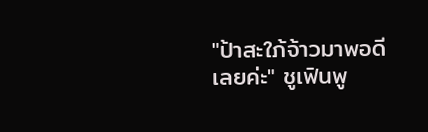"ป้าสะใภ้จ้าวมาพอดีเลยค่ะ" ชูเฟินพู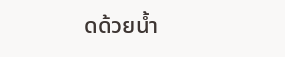ดด้วยน้ำ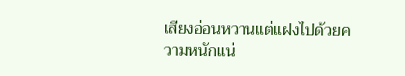เสียงอ่อนหวานแต่แฝงไปด้วยความหนักแน่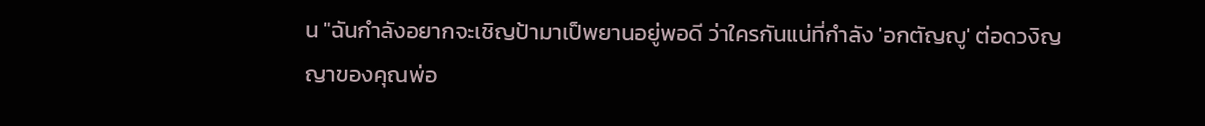น "ฉันกำลังอยากจะเชิญป้ามาเป็พยานอยู่พอดี ว่าใครกันแน่ที่กำลัง 'อกตัญญู' ต่อดวงิญญาของคุณพ่อ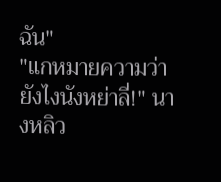ฉัน"
"แกหมายความว่ายังไงนังหย่าลี่!" นางหลิว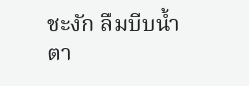ชะงัก ลืมบีบน้ำตา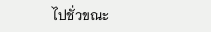ไปชั่วขณะ